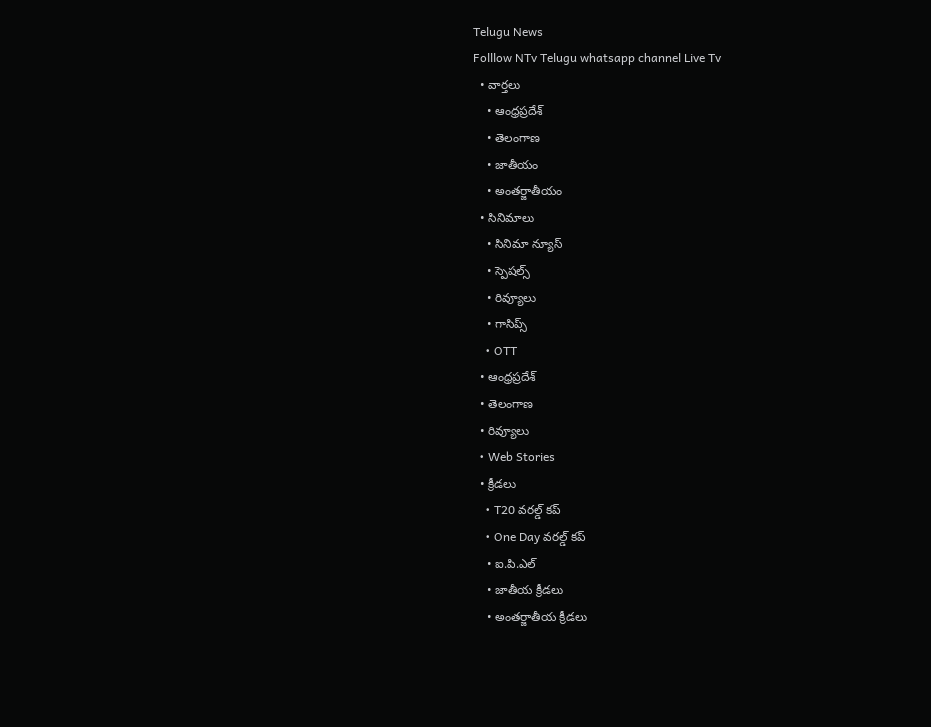Telugu News
Folllow NTv Telugu whatsapp channel Live Tv
  • వార్తలు
    • ఆంధ్రప్రదేశ్
    • తెలంగాణ
    • జాతీయం
    • అంతర్జాతీయం
  • సినిమాలు
    • సినిమా న్యూస్
    • స్పెషల్స్
    • రివ్యూలు
    • గాసిప్స్
    • OTT
  • ఆంధ్రప్రదేశ్
  • తెలంగాణ
  • రివ్యూలు
  • Web Stories
  • క్రీడలు
    • T20 వరల్డ్ కప్
    • One Day వరల్డ్ కప్
    • ఐ.పి.ఎల్
    • జాతీయ క్రీడలు
    • అంతర్జాతీయ క్రీడలు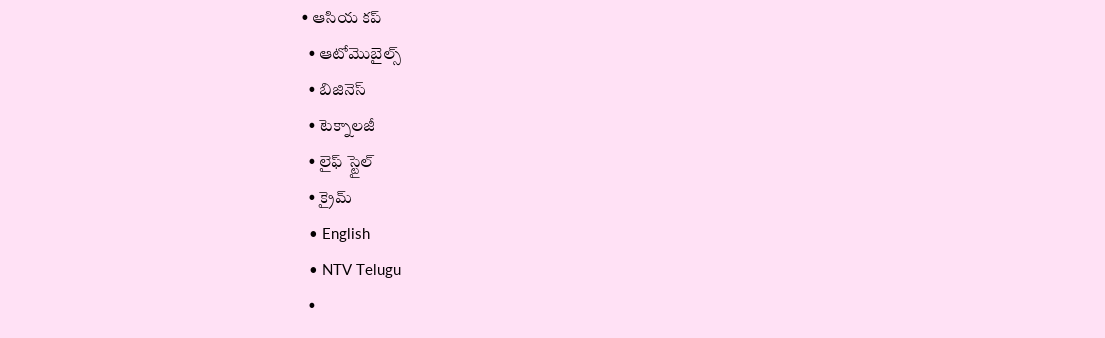• ఆసియ కప్
  • ఆటోమొబైల్స్
  • బిజినెస్‌
  • టెక్నాలజీ
  • లైఫ్ స్టైల్
  • క్రైమ్
  • English
  • NTV Telugu
  •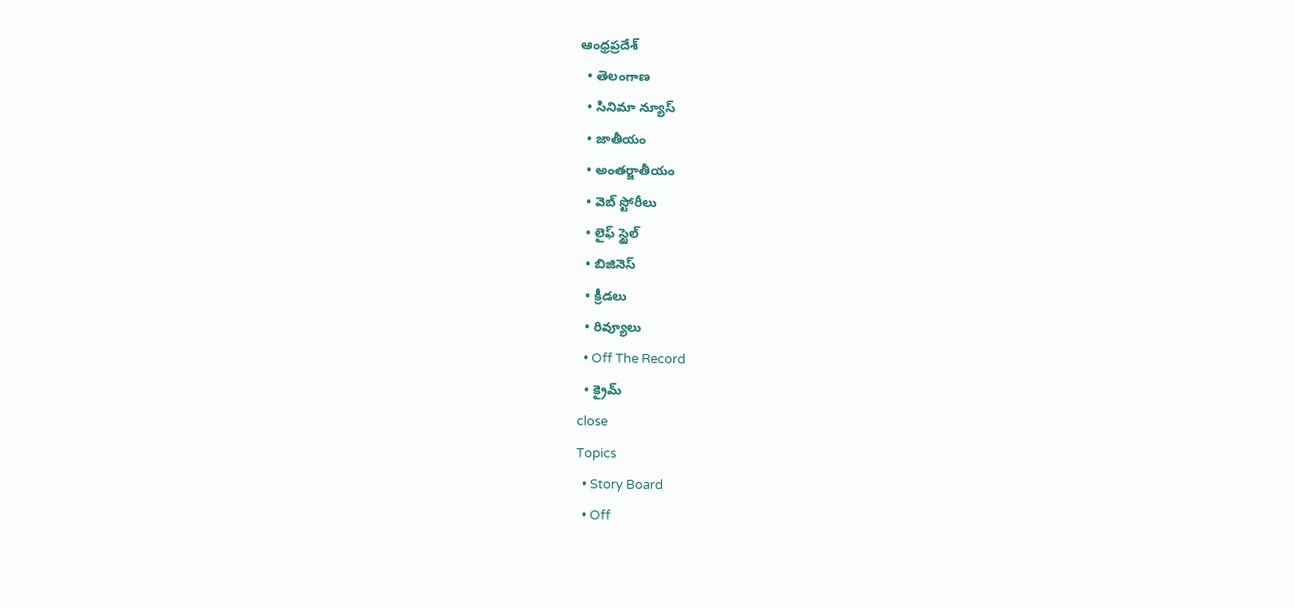ఆంధ్రప్రదేశ్
  • తెలంగాణ
  • సినిమా న్యూస్
  • జాతీయం
  • అంతర్జాతీయం
  • వెబ్ స్టోరీలు
  • లైఫ్ స్టైల్
  • బిజినెస్‌
  • క్రీడలు
  • రివ్యూలు
  • Off The Record
  • క్రైమ్
close
Topics
  • Story Board
  • Off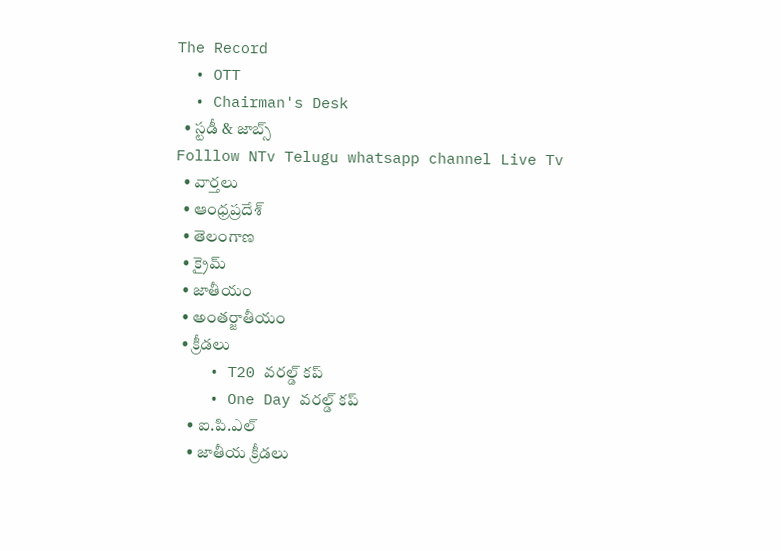The Record
  • OTT
  • Chairman's Desk
  • స్టడీ & జాబ్స్
Folllow NTv Telugu whatsapp channel Live Tv
  • వార్తలు
  • ఆంధ్రప్రదేశ్
  • తెలంగాణ
  • క్రైమ్
  • జాతీయం
  • అంతర్జాతీయం
  • క్రీడలు
    • T20 వరల్డ్ కప్
    • One Day వరల్డ్ కప్
    • ఐ.పి.ఎల్
    • జాతీయ క్రీడలు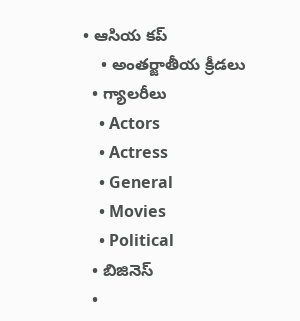• ఆసియ కప్
    • అంతర్జాతీయ క్రీడలు
  • గ్యాలరీలు
    • Actors
    • Actress
    • General
    • Movies
    • Political
  • బిజినెస్‌
  •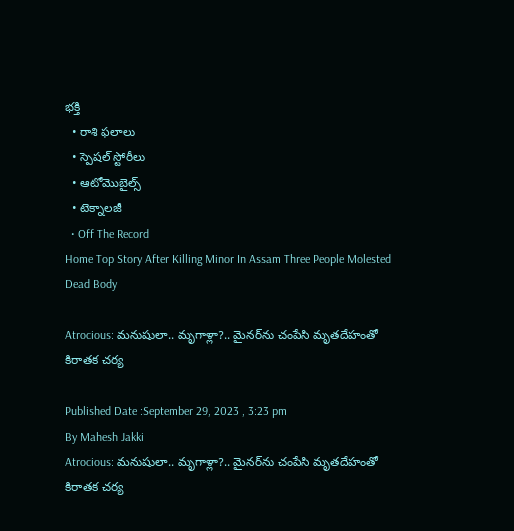భక్తి
  • రాశి ఫలాలు
  • స్పెషల్‌ స్టోరీలు
  • ఆటోమొబైల్స్
  • టెక్నాలజీ
  • Off The Record
Home Top Story After Killing Minor In Assam Three People Molested Dead Body

Atrocious: మనుషులా.. మృగాళ్లా?.. మైనర్‌ను చంపేసి మృతదేహంతో కిరాతక చర్య

Published Date :September 29, 2023 , 3:23 pm
By Mahesh Jakki
Atrocious: మనుషులా.. మృగాళ్లా?.. మైనర్‌ను చంపేసి మృతదేహంతో కిరాతక చర్య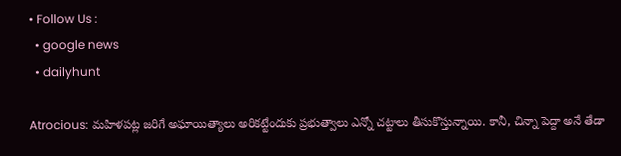• Follow Us :
  • google news
  • dailyhunt

Atrocious: మహిళపట్ల జరిగే అఘాయిత్యాలు అరికట్టేందుకు ప్రభుత్వాలు ఎన్నో చట్టాలు తీసుకొస్తున్నాయి. కానీ, చిన్నా పెద్దా అనే తేడా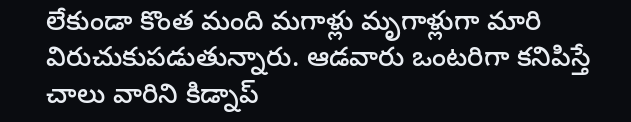లేకుండా కొంత మంది మగాళ్లు మ‌ృగాళ్లుగా మారి విరుచుకుపడుతున్నారు. ఆడవారు ఒంటరిగా కనిపిస్తే చాలు వారిని కిడ్నాప్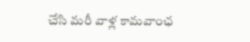చేసి మరీ వాళ్ల కామవాంఛ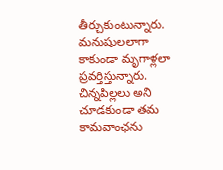తీర్చుకుంటున్నారు. మనుషులలాగా కాకుండా మృగాళ్లలా ప్రవర్తిస్తున్నారు. చిన్నపిల్లలు అని చూడకుండా తమ కామవాంఛను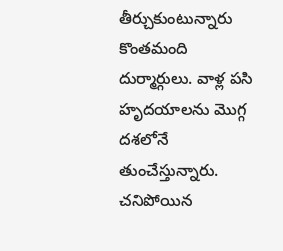తీర్చుకుంటున్నారు కొంతమంది దుర్మార్గులు. వాళ్ల పసి హృదయాలను మొగ్గ దశలోనే తుంచేస్తున్నారు. చనిపోయిన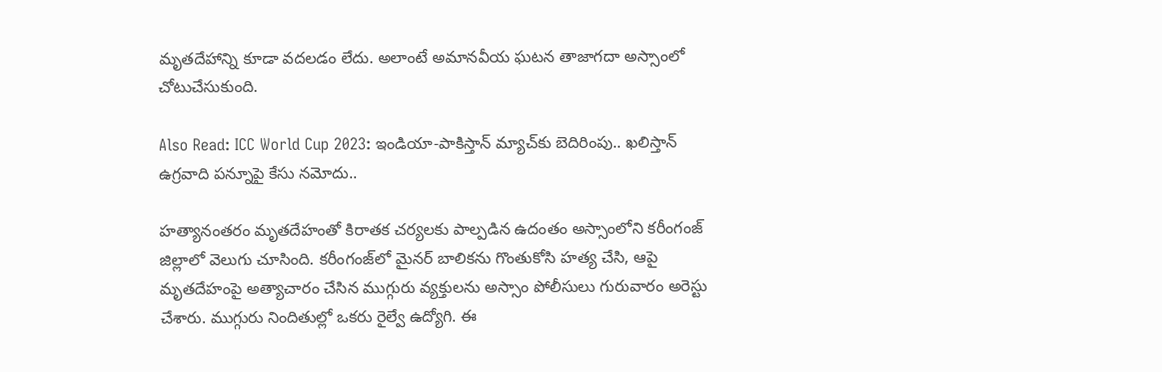మృతదేహాన్ని కూడా వదలడం లేదు. అలాంటే అమానవీయ ఘటన తాజాగదా అస్సాంలో చోటుచేసుకుంది.

Also Read: ICC World Cup 2023: ఇండియా-పాకిస్తాన్ మ్యాచ్‌కు బెదిరింపు.. ఖలిస్తాన్ ఉగ్రవాది పన్నూపై కేసు నమోదు..

హత్యానంతరం మృతదేహంతో కిరాతక చర్యలకు పాల్పడిన ఉదంతం అస్సాంలోని కరీంగంజ్ జిల్లాలో వెలుగు చూసింది. కరీంగంజ్‌లో మైనర్ బాలికను గొంతుకోసి హత్య చేసి, ఆపై మృతదేహంపై అత్యాచారం చేసిన ముగ్గురు వ్యక్తులను అస్సాం పోలీసులు గురువారం అరెస్టు చేశారు. ముగ్గురు నిందితుల్లో ఒకరు రైల్వే ఉద్యోగి. ఈ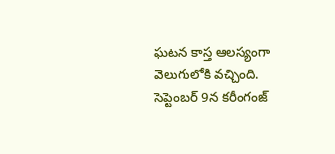ఘటన కాస్త ఆలస్యంగా వెలుగులోకి వచ్చింది. సెప్టెంబర్ 9న కరీంగంజ్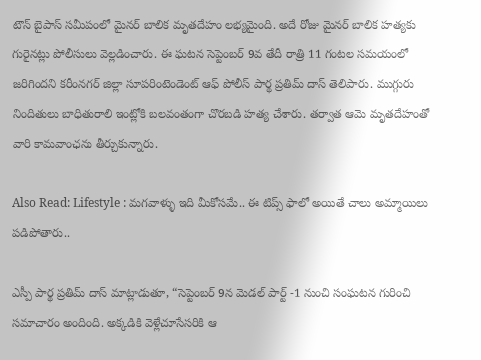టౌన్ బైపాస్ సమీపంలో మైనర్ బాలిక మృతదేహం లభ్యమైంది. అదే రోజు మైనర్ బాలిక హత్యకు గురైనట్లు పోలీసులు వెల్లడించారు. ఈ ఘటన సెప్టెంబర్ 9వ తేదీ రాత్రి 11 గంటల సమయంలో జరిగిందని కరీంనగర్ జిల్లా సూపరింటెండెంట్ ఆఫ్ పోలీస్ పార్థ ప్రతిమ్ దాస్ తెలిపారు. ముగ్గురు నిందితులు బాధితురాలి ఇంట్లోకి బలవంతంగా చొరబడి హత్య చేశారు. తర్వాత ఆమె మృతదేహంతో వారి కామవాంఛను తీర్చుకున్నారు.

Also Read: Lifestyle : మగవాళ్ళు ఇది మీకోసమే.. ఈ టిప్స్ ఫాలో అయితే చాలు అమ్మాయిలు పడిపోతారు..

ఎస్పీ పార్థ ప్రతిమ్ దాస్ మాట్లాడుతూ, “సెప్టెంబర్ 9న మెడల్ పార్ట్ -1 నుంచి సంఘటన గురించి సమాచారం అందింది. అక్కడికి వెళ్లేచూసేసరికి ఆ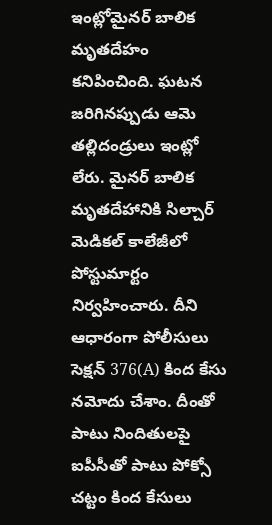ఇంట్లోమైనర్ బాలిక మృతదేహం కనిపించింది. ఘటన జరిగినప్పుడు ఆమె తల్లిదండ్రులు ఇంట్లో లేరు. మైనర్ బాలిక మృతదేహానికి సిల్చార్ మెడికల్ కాలేజీలో పోస్టుమార్టం నిర్వహించారు. దీని ఆధారంగా పోలీసులు సెక్షన్ 376(A) కింద కేసు నమోదు చేశాం. దీంతో పాటు నిందితులపై ఐపీసీతో పాటు పోక్సో చట్టం కింద కేసులు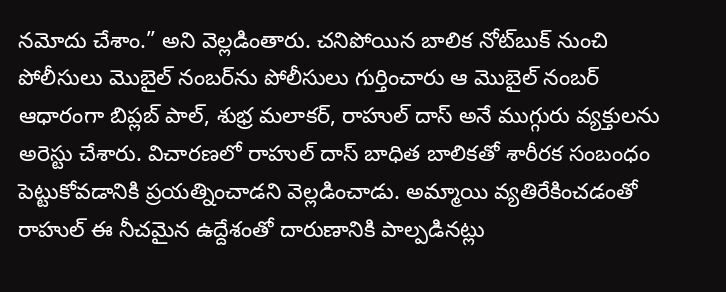నమోదు చేశాం.” అని వెల్లడింతారు. చనిపోయిన బాలిక నోట్‌బుక్‌ నుంచి పోలీసులు మొబైల్‌ నంబర్‌ను పోలీసులు గుర్తించారు ఆ మొబైల్‌ నంబర్‌ ఆధారంగా బిప్లబ్ పాల్, శుభ్ర మలాకర్, రాహుల్ దాస్ అనే ముగ్గురు వ్యక్తులను అరెస్టు చేశారు. విచారణలో రాహుల్ దాస్ బాధిత బాలికతో శారీరక సంబంధం పెట్టుకోవడానికి ప్రయత్నించాడని వెల్లడించాడు. అమ్మాయి వ్యతిరేకించడంతో రాహుల్ ఈ నీచమైన ఉద్దేశంతో దారుణానికి పాల్పడినట్లు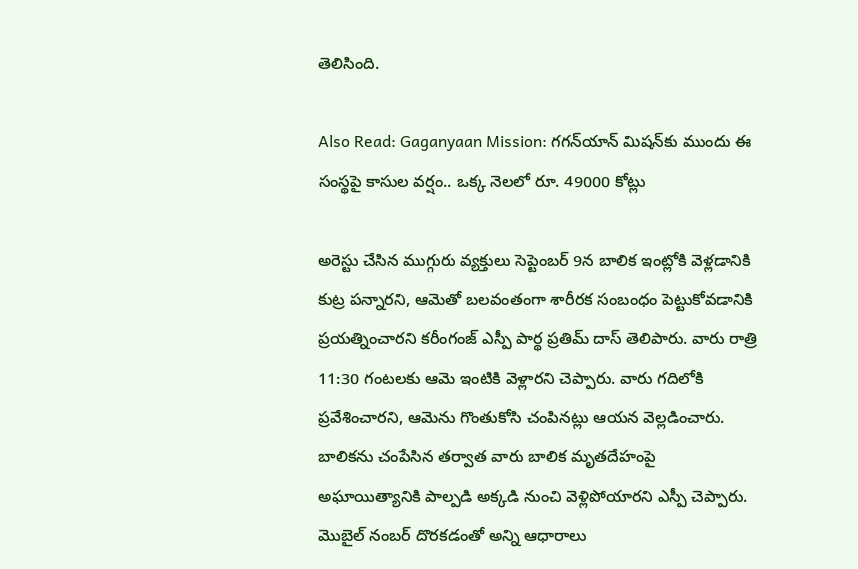తెలిసింది.

Also Read: Gaganyaan Mission: గగన్‌యాన్ మిషన్‌కు ముందు ఈ సంస్థపై కాసుల వర్షం.. ఒక్క నెలలో రూ. 49000 కోట్లు

అరెస్టు చేసిన ముగ్గురు వ్యక్తులు సెప్టెంబర్ 9న బాలిక ఇంట్లోకి వెళ్లడానికి కుట్ర పన్నారని, ఆమెతో బలవంతంగా శారీరక సంబంధం పెట్టుకోవడానికి ప్రయత్నించారని కరీంగంజ్ ఎస్పీ పార్థ ప్రతిమ్ దాస్ తెలిపారు. వారు రాత్రి 11:30 గంటలకు ఆమె ఇంటికి వెళ్లారని చెప్పారు. వారు గదిలోకి ప్రవేశించారని, ఆమెను గొంతుకోసి చంపినట్లు ఆయన వెల్లడించారు. బాలికను చంపేసిన తర్వాత వారు బాలిక మృతదేహంపై అఘాయిత్యానికి పాల్పడి అక్కడి నుంచి వెళ్లిపోయారని ఎస్పీ చెప్పారు. మొబైల్ నంబర్ దొరకడంతో అన్ని ఆధారాలు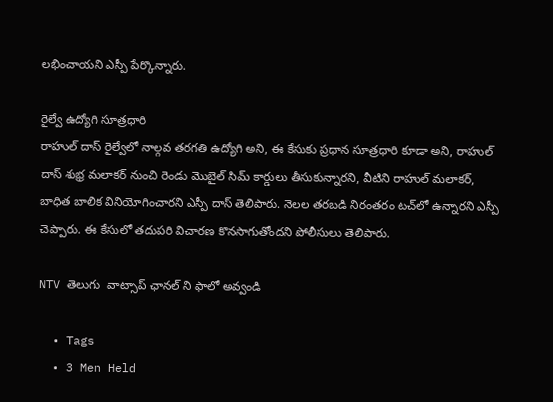లభించాయని ఎస్పీ పేర్కొన్నారు.

రైల్వే ఉద్యోగి సూత్రధారి
రాహుల్ దాస్ రైల్వేలో నాల్గవ తరగతి ఉద్యోగి అని, ఈ కేసుకు ప్రధాన సూత్రధారి కూడా అని, రాహుల్ దాస్ శుభ్ర మలాకర్ నుంచి రెండు మొబైల్ సిమ్ కార్డులు తీసుకున్నారని, వీటిని రాహుల్ మలాకర్, బాధిత బాలిక వినియోగించారని ఎస్పీ దాస్ తెలిపారు. నెలల తరబడి నిరంతరం టచ్‌లో ఉన్నారని ఎస్పీ చెప్పారు. ఈ కేసులో తదుపరి విచారణ కొనసాగుతోందని పోలీసులు తెలిపారు.

NTV తెలుగు  వాట్సాప్ ఛానల్ ని ఫాలో అవ్వండి

  • Tags
  • 3 Men Held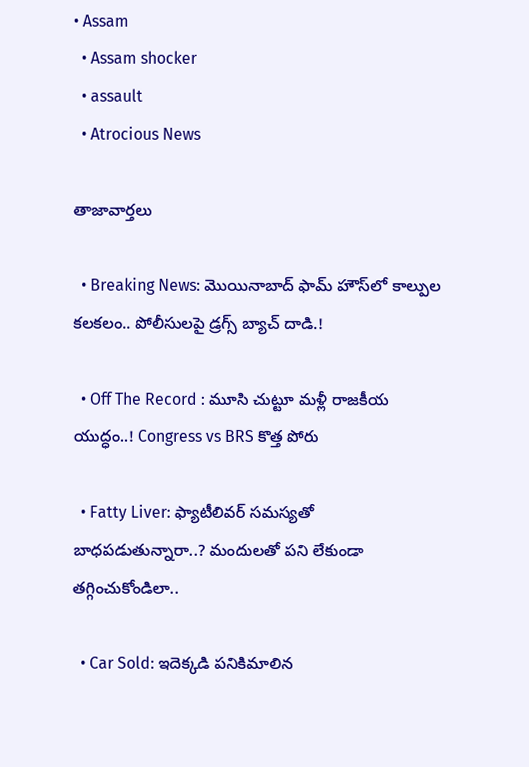• Assam
  • Assam shocker
  • assault
  • Atrocious News

తాజావార్తలు

  • Breaking News: మొయినాబాద్ ఫామ్ హౌస్‌లో కాల్పుల కలకలం.. పోలీసులపై డ్రగ్స్ బ్యాచ్ దాడి.!

  • Off The Record : మూసి చుట్టూ మళ్లీ రాజకీయ యుద్ధం..! Congress vs BRS కొత్త పోరు

  • Fatty Liver: ఫ్యాటీలివర్ సమస్యతో బాధపడుతున్నారా..? మందులతో పని లేకుండా తగ్గించుకోండిలా..

  • Car Sold: ఇదెక్కడి పనికిమాలిన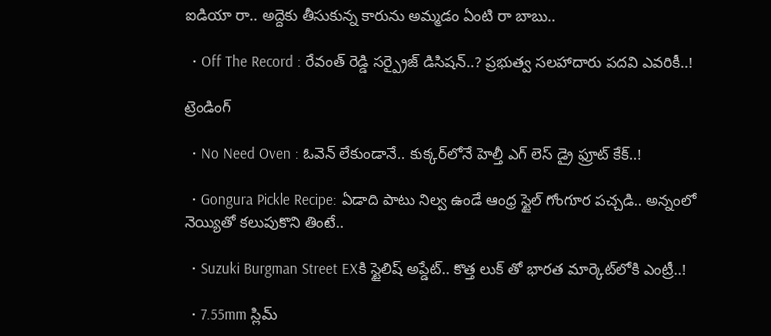ఐడియా రా.. అద్దెకు తీసుకున్న కారును అమ్మడం ఏంటి రా బాబు..

  • Off The Record : రేవంత్ రెడ్డి సర్ప్రైజ్ డిసిషన్..? ప్రభుత్వ సలహాదారు పదవి ఎవరికీ..!

ట్రెండింగ్‌

  • No Need Oven : ఓవెన్ లేకుండానే.. కుక్కర్‌లోనే హెల్తీ ఎగ్ లెస్ డ్రై ఫ్రూట్ కేక్..!

  • Gongura Pickle Recipe: ఏడాది పాటు నిల్వ ఉండే ఆంధ్ర స్టైల్ గోంగూర పచ్చడి.. అన్నంలో నెయ్యితో కలుపుకొని తింటే..

  • Suzuki Burgman Street EXకి స్టైలిష్ అప్డేట్.. కొత్త లుక్ తో భారత మార్కెట్‌లోకి ఎంట్రీ..!

  • 7.55mm స్లిమ్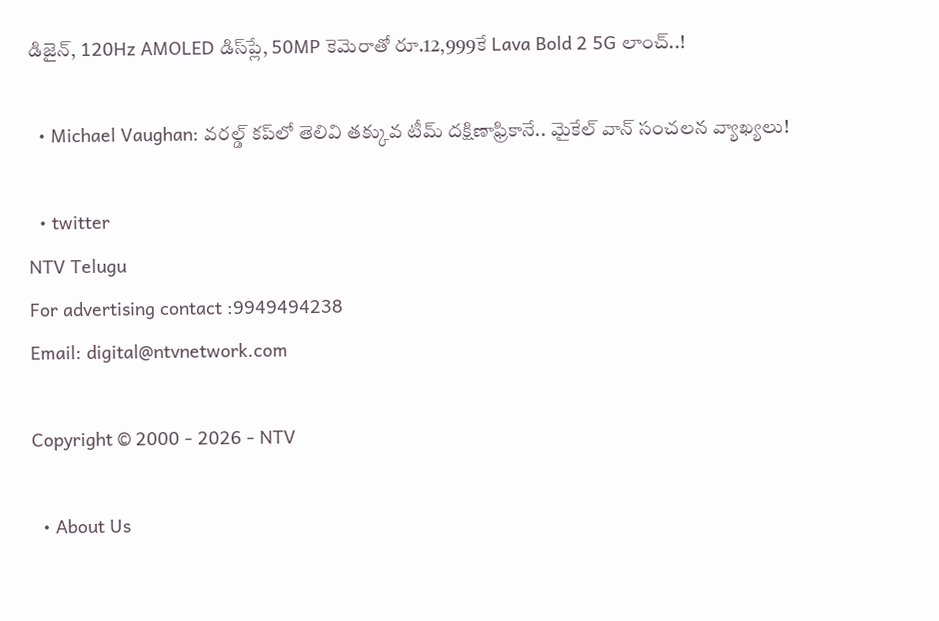డిజైన్‌, 120Hz AMOLED డిస్‌ప్లే, 50MP కెమెరాతో రూ.12,999కే Lava Bold 2 5G లాంచ్..!

  • Michael Vaughan: వరల్డ్‌ కప్‌లో తెలివి తక్కువ టీమ్ దక్షిణాఫ్రికానే.. మైకేల్ వాన్ సంచలన వ్యాఖ్యలు!

  • twitter
NTV Telugu
For advertising contact :9949494238
Email: digital@ntvnetwork.com

Copyright © 2000 - 2026 - NTV

  • About Us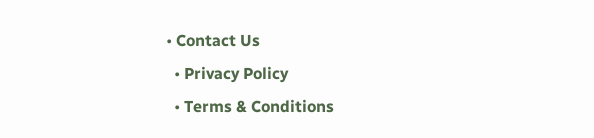• Contact Us
  • Privacy Policy
  • Terms & Conditions